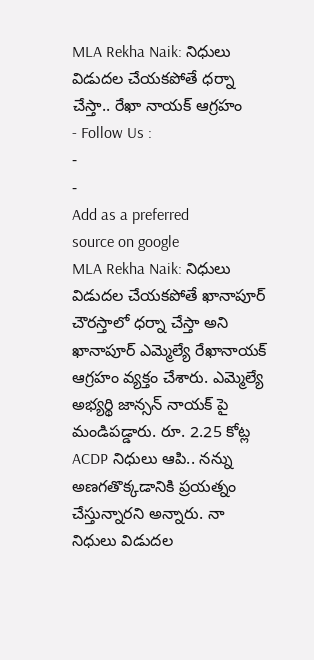MLA Rekha Naik: నిధులు విడుదల చేయకపోతే ధర్నా చేస్తా.. రేఖా నాయక్ ఆగ్రహం
- Follow Us :
-
-
Add as a preferred
source on google
MLA Rekha Naik: నిధులు విడుదల చేయకపోతే ఖానాపూర్ చౌరస్తాలో ధర్నా చేస్తా అని ఖానాపూర్ ఎమ్మెల్యే రేఖానాయక్ ఆగ్రహం వ్యక్తం చేశారు. ఎమ్మెల్యే అభ్యర్థి జాన్సన్ నాయక్ పై మండిపడ్డారు. రూ. 2.25 కోట్ల ACDP నిధులు ఆపి.. నన్ను అణగతొక్కడానికి ప్రయత్నం చేస్తున్నారని అన్నారు. నా నిధులు విడుదల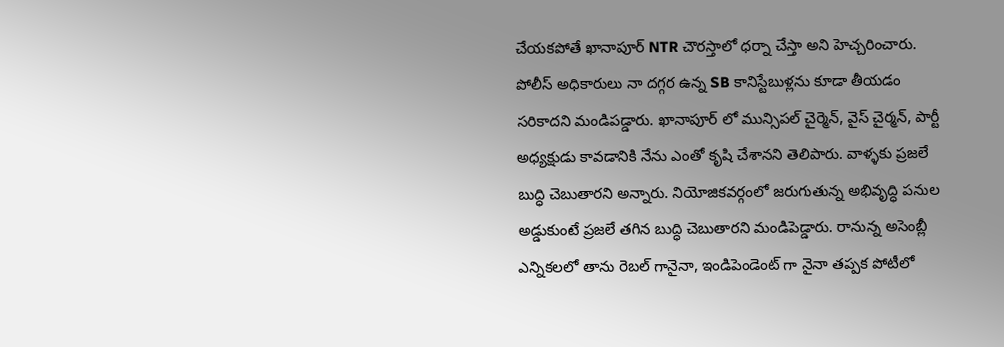చేయకపోతే ఖానాపూర్ NTR చౌరస్తాలో ధర్నా చేస్తా అని హెచ్చరించారు. పోలీస్ అధికారులు నా దగ్గర ఉన్న SB కానిస్టేబుళ్లను కూడా తీయడం సరికాదని మండిపడ్డారు. ఖానాపూర్ లో మున్సిపల్ చైర్మెన్, వైస్ చైర్మన్, పార్టీ అధ్యక్షుడు కావడానికి నేను ఎంతో కృషి చేశానని తెలిపారు. వాళ్ళకు ప్రజలే బుద్ధి చెబుతారని అన్నారు. నియోజికవర్గంలో జరుగుతున్న అభివృద్ధి పనుల అడ్డుకుంటే ప్రజలే తగిన బుద్ధి చెబుతారని మండిపెడ్డారు. రానున్న అసెంబ్లీ ఎన్నికలలో తాను రెబల్ గానైనా, ఇండిపెండెంట్ గా నైనా తప్పక పోటీలో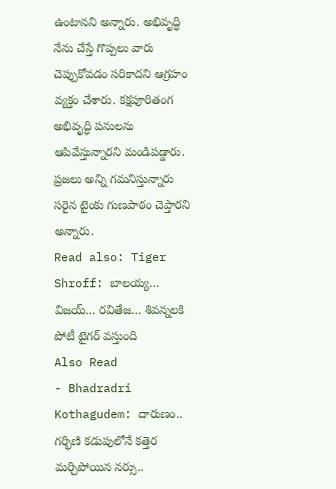ఉంటానని అన్నారు. అభివృద్ధి నేను చేస్తే గొప్పలు వారు చెప్పుకోవడం సరికాదని ఆగ్రహం వ్యక్తం చేశారు. కక్షపూరితంగ అభివృద్ధి పనులను ఆపివేస్తున్నారని మండిపడ్డారు. ప్రజలు అన్ని గమనిస్తున్నారు సరైన టైంకు గుణపాఠం చెప్తారని అన్నారు.
Read also: Tiger Shroff: బాలయ్య… విజయ్… రవితేజ… శివన్నలకి పోటీ టైగర్ వస్తుంది
Also Read
- Bhadradri Kothagudem: దారుణం.. గర్భిణి కడుపులోనే కత్తెర మర్చిపోయిన నర్సు..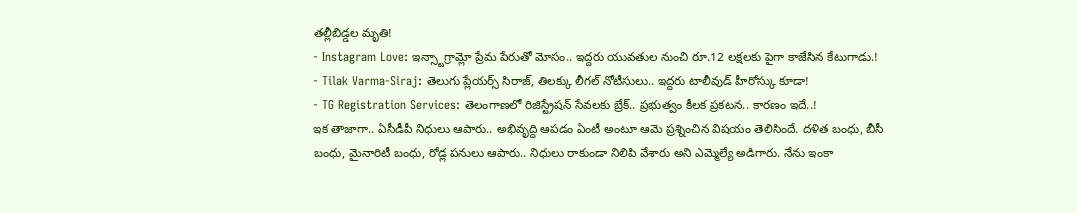తల్లీబిడ్డల మృతి!
- Instagram Love: ఇన్స్టాగ్రామ్లో ప్రేమ పేరుతో మోసం.. ఇద్దరు యువతుల నుంచి రూ.12 లక్షలకు పైగా కాజేసిన కేటుగాడు.!
- Tilak Varma-Siraj: తెలుగు ప్లేయర్స్ సిరాజ్, తిలక్కు లీగల్ నోటీసులు.. ఇద్దరు టాలీవుడ్ హీరోస్కు కూడా!
- TG Registration Services: తెలంగాణలో రిజిస్ట్రేషన్ సేవలకు బ్రేక్.. ప్రభుత్వం కీలక ప్రకటన.. కారణం ఇదే..!
ఇక తాజాగా.. ఏసీడీపీ నిధులు ఆపారు.. అభివృద్ది ఆపడం ఏంటీ అంటూ ఆమె ప్రశ్నించిన విషయం తెలిసిందే. దళిత బంధు, బీసీ బంధు, మైనారిటీ బంధు, రోడ్ల పనులు ఆపారు.. నిధులు రాకుండా నిలిపి వేశారు అని ఎమ్మెల్యే అడిగారు. నేను ఇంకా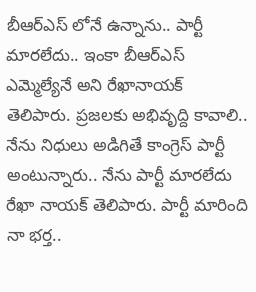బీఆర్ఎస్ లోనే ఉన్నాను.. పార్టీ మారలేదు.. ఇంకా బీఆర్ఎస్ ఎమ్మెల్యేనే అని రేఖానాయక్ తెలిపారు. ప్రజలకు అభివృద్ది కావాలి.. నేను నిధులు అడిగితే కాంగ్రెస్ పార్టీ అంటున్నారు.. నేను పార్టీ మారలేదు రేఖా నాయక్ తెలిపారు. పార్టీ మారింది నా భర్త..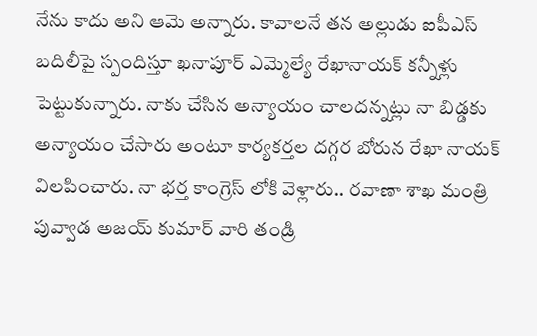నేను కాదు అని ఆమె అన్నారు. కావాలనే తన అల్లుడు ఐపీఎస్ బదిలీపై స్పందిస్తూ ఖనాపూర్ ఎమ్మెల్యే రేఖానాయక్ కన్నీళ్లు పెట్టుకున్నారు. నాకు చేసిన అన్యాయం చాలదన్నట్లు నా బిడ్డకు అన్యాయం చేసారు అంటూ కార్యకర్తల దగ్గర బోరున రేఖా నాయక్ విలపించారు. నా భర్త కాంగ్రెస్ లోకి వెళ్లారు.. రవాణా శాఖ మంత్రి పువ్వాడ అజయ్ కుమార్ వారి తండ్రి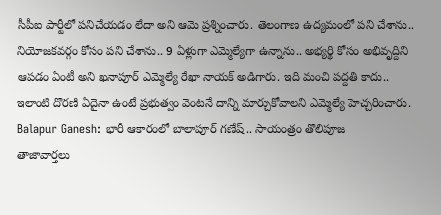సీపీఐ పార్టీలో పనిచేయడం లేదా అని ఆమె ప్రశ్నించారు. తెలంగాణ ఉద్యమంలో పని చేశాను.. నియోజకవర్గం కోసం పని చేశాను.. 9 ఏళ్లుగా ఎమ్మెల్యేగా ఉన్నాను.. అభ్యర్థి కోసం అభివృద్దిని ఆపడం ఏంటీ అని ఖనాపూర్ ఎమ్మెల్యే రేఖా నాయక్ అడిగారు. ఇది మంచి పద్దతి కాదు.. ఇలాంటి దొరణి ఏదైనా ఉంటే ప్రభుత్వం వెంటనే దాన్ని మార్చుకోవాలని ఎమ్మెల్యే హెచ్చరించారు.
Balapur Ganesh: భారీ ఆకారంలో బాలాపూర్ గణేష్.. సాయంత్రం తొలిపూజ
తాజావార్తలు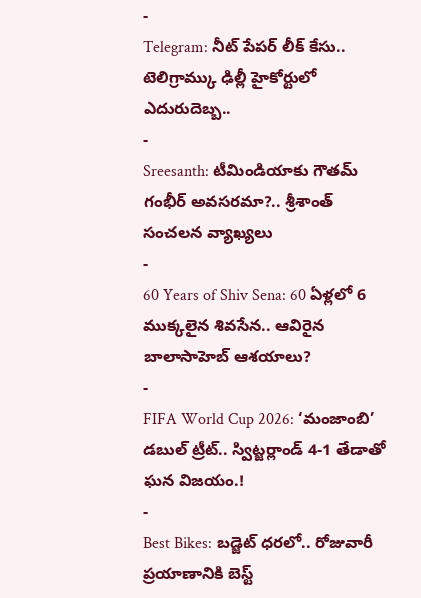-
Telegram: నీట్ పేపర్ లీక్ కేసు.. టెలిగ్రామ్కు ఢిల్లీ హైకోర్టులో ఎదురుదెబ్బ..
-
Sreesanth: టీమిండియాకు గౌతమ్ గంభీర్ అవసరమా?.. శ్రీశాంత్ సంచలన వ్యాఖ్యలు
-
60 Years of Shiv Sena: 60 ఏళ్లలో 6 ముక్కలైన శివసేన.. ఆవిరైన బాలాసాహెబ్ ఆశయాలు?
-
FIFA World Cup 2026: ‘మంజాంబి’ డబుల్ ట్రీట్.. స్విట్జర్లాండ్ 4-1 తేడాతో ఘన విజయం.!
-
Best Bikes: బడ్జెట్ ధరలో.. రోజువారీ ప్రయాణానికి బెస్ట్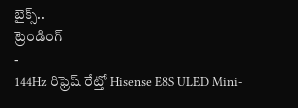బైక్స్..
ట్రెండింగ్
-
144Hz రిఫ్రెష్ రేట్తో Hisense E8S ULED Mini-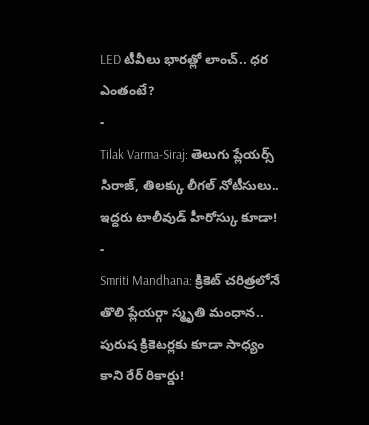LED టీవీలు భారత్లో లాంచ్.. ధర ఎంతంటే?
-
Tilak Varma-Siraj: తెలుగు ప్లేయర్స్ సిరాజ్, తిలక్కు లీగల్ నోటీసులు.. ఇద్దరు టాలీవుడ్ హీరోస్కు కూడా!
-
Smriti Mandhana: క్రికెట్ చరిత్రలోనే తొలి ప్లేయర్గా స్మృతి మంధాన.. పురుష క్రికెటర్లకు కూడా సాధ్యం కాని రేర్ రికార్డు!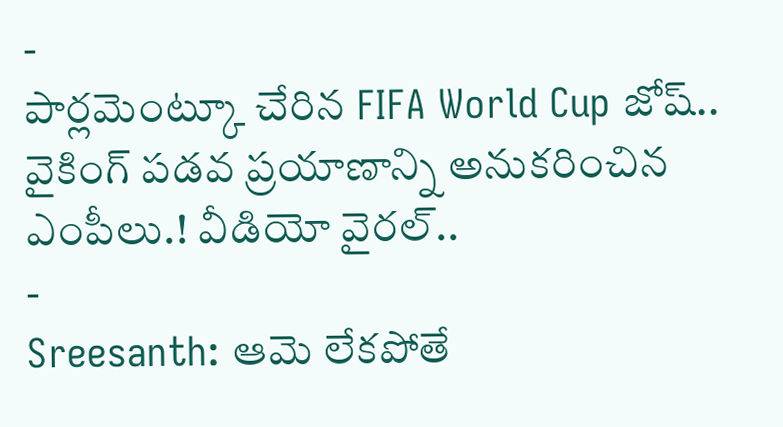-
పార్లమెంట్కూ చేరిన FIFA World Cup జోష్.. వైకింగ్ పడవ ప్రయాణాన్ని అనుకరించిన ఎంపీలు.! వీడియో వైరల్..
-
Sreesanth: ఆమె లేకపోతే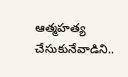ఆత్మహత్య చేసుకునేవాడిని..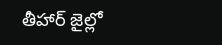తీహార్ జైల్లో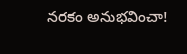నరకం అనుభవించా!